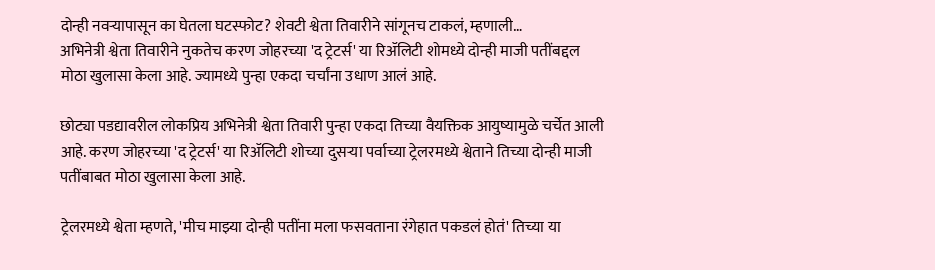दोन्ही नवऱ्यापासून का घेतला घटस्फोट? शेवटी श्वेता तिवारीने सांगूनच टाकलं, म्हणाली…
अभिनेत्री श्वेता तिवारीने नुकतेच करण जोहरच्या 'द ट्रेटर्स' या रिॲलिटी शोमध्ये दोन्ही माजी पतींबद्दल मोठा खुलासा केला आहे. ज्यामध्ये पुन्हा एकदा चर्चांना उधाण आलं आहे.

छोट्या पडद्यावरील लोकप्रिय अभिनेत्री श्वेता तिवारी पुन्हा एकदा तिच्या वैयक्तिक आयुष्यामुळे चर्चेत आली आहे. करण जोहरच्या 'द ट्रेटर्स' या रिॲलिटी शोच्या दुसऱ्या पर्वाच्या ट्रेलरमध्ये श्वेताने तिच्या दोन्ही माजी पतींबाबत मोठा खुलासा केला आहे.

ट्रेलरमध्ये श्वेता म्हणते, 'मीच माझ्या दोन्ही पतींना मला फसवताना रंगेहात पकडलं होतं' तिच्या या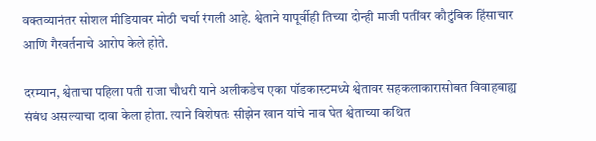वक्तव्यानंतर सोशल मीडियावर मोठी चर्चा रंगली आहे. श्वेताने यापूर्वीही तिच्या दोन्ही माजी पतींवर कौटुंबिक हिंसाचार आणि गैरवर्तनाचे आरोप केले होते.

दरम्यान, श्वेताचा पहिला पती राजा चौधरी याने अलीकडेच एका पॉडकास्टमध्ये श्वेतावर सहकलाकारासोबत विवाहबाह्य संबंध असल्याचा दावा केला होता. त्याने विशेषतः सीझेन खान यांचे नाव घेत श्वेताच्या कथित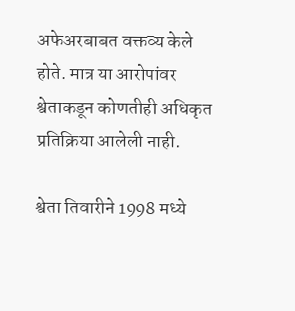अफेअरबाबत वक्तव्य केले होते. मात्र या आरोपांवर श्वेताकडून कोणतीही अधिकृत प्रतिक्रिया आलेली नाही.

श्वेता तिवारीने 1998 मध्ये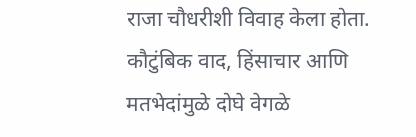राजा चौधरीशी विवाह केला होता. कौटुंबिक वाद, हिंसाचार आणि मतभेदांमुळे दोघे वेगळे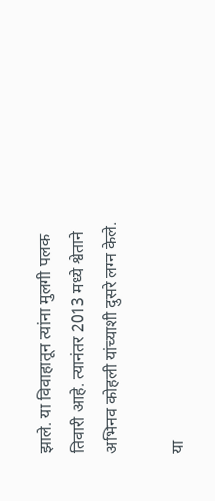झाले. या विवाहातून त्यांना मुलगी पलक तिवारी आहे. त्यानंतर 2013 मध्ये श्वेताने अभिनव कोहली यांच्याशी दुसरे लग्न केले.

या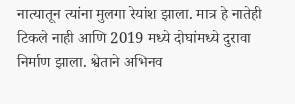नात्यातून त्यांना मुलगा रेयांश झाला. मात्र हे नातेही टिकले नाही आणि 2019 मध्ये दोघांमध्ये दुरावा निर्माण झाला. श्वेताने अभिनव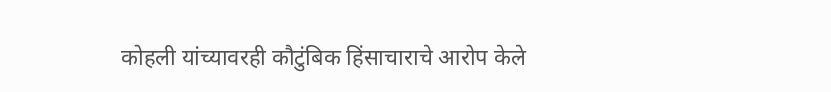कोहली यांच्यावरही कौटुंबिक हिंसाचाराचे आरोप केले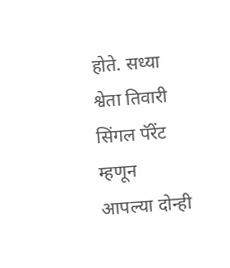होते. सध्या श्वेता तिवारी सिंगल पॅरेंट म्हणून आपल्या दोन्ही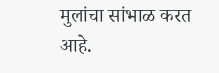मुलांचा सांभाळ करत आहे.